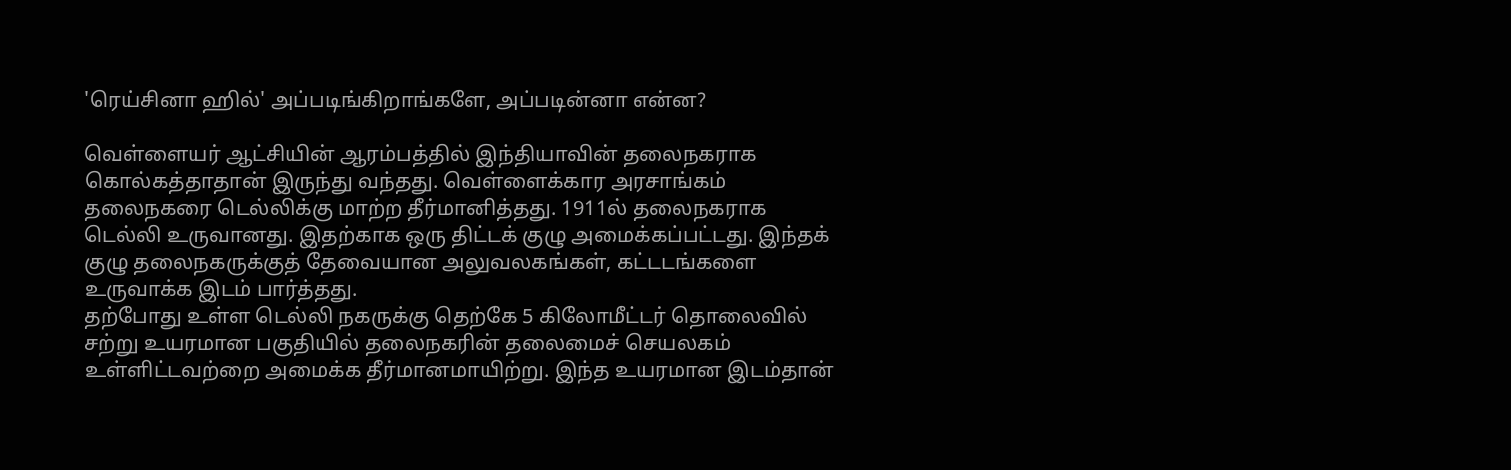'ரெய்சினா ஹில்' அப்படிங்கிறாங்களே, அப்படின்னா என்ன?

வெள்ளையர் ஆட்சியின் ஆரம்பத்தில் இந்தியாவின் தலைநகராக கொல்கத்தாதான் இருந்து வந்தது. வெள்ளைக்கார அரசாங்கம் தலைநகரை டெல்லிக்கு மாற்ற தீர்மானித்தது. 1911ல் தலைநகராக டெல்லி உருவானது. இதற்காக ஒரு திட்டக் குழு அமைக்கப்பட்டது. இந்தக் குழு தலைநகருக்குத் தேவையான அலுவலகங்கள், கட்டடங்களை உருவாக்க இடம் பார்த்தது.
தற்போது உள்ள டெல்லி நகருக்கு தெற்கே 5 கிலோமீட்டர் தொலைவில் சற்று உயரமான பகுதியில் தலைநகரின் தலைமைச் செயலகம் உள்ளிட்டவற்றை அமைக்க தீர்மானமாயிற்று. இந்த உயரமான இடம்தான்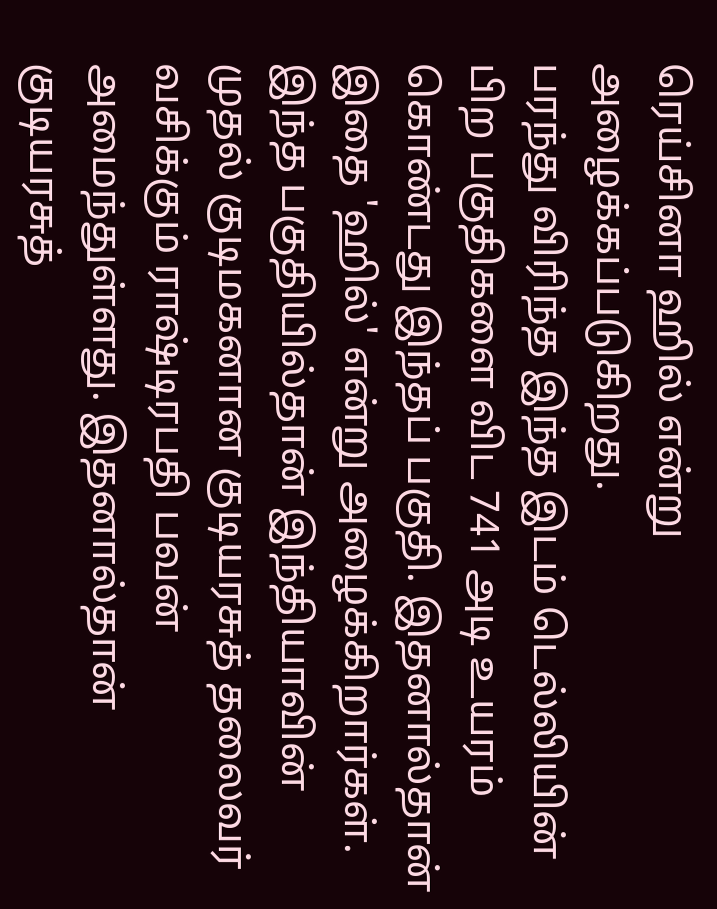ரெய்சினா ஹில் என்று அழைக்கப்படுகிறது.
பரந்து விரிந்த இந்த இடம் டெல்லியின் பிற பகுதிகளை விட 741 அடி உயரம் கொண்டது இந்தப் பகுதி. இதனால்தான் இதை 'ஹில்' என்று அழைக்கிறார்கள்.
இந்த பகுதியில்தான் இந்தியாவின் முதல் குடிமகனான குடியரசுத் தலைவர் வசிக்கும் ராஷ்டிரபதி பவன் அமைந்துள்ளது. இதனால்தான் குடியரசுத்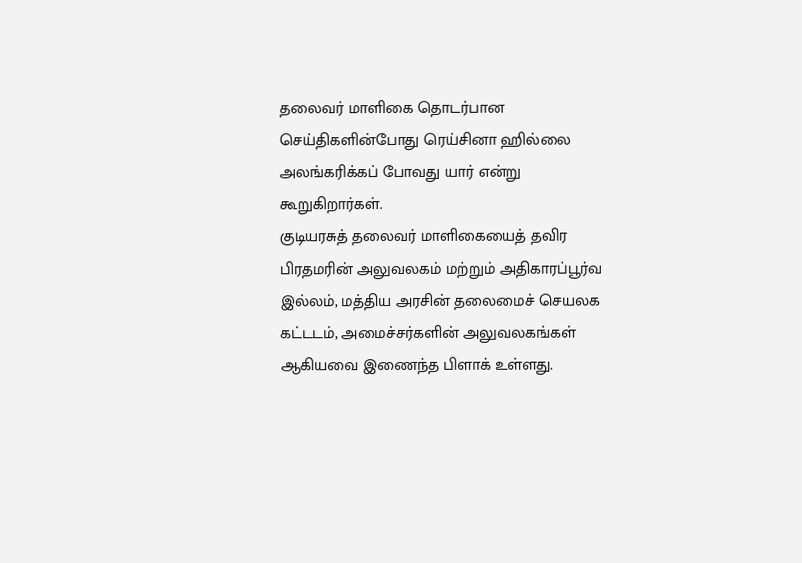தலைவர் மாளிகை தொடர்பான செய்திகளின்போது ரெய்சினா ஹில்லை அலங்கரிக்கப் போவது யார் என்று கூறுகிறார்கள்.
குடியரசுத் தலைவர் மாளிகையைத் தவிர பிரதமரின் அலுவலகம் மற்றும் அதிகாரப்பூர்வ இல்லம், மத்திய அரசின் தலைமைச் செயலக கட்டடம், அமைச்சர்களின் அலுவலகங்கள் ஆகியவை இணைந்த பிளாக் உள்ளது.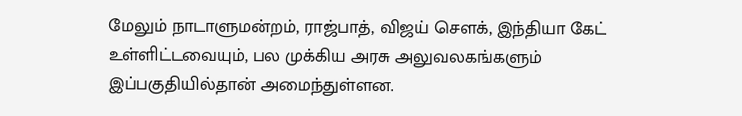மேலும் நாடாளுமன்றம், ராஜ்பாத், விஜய் செளக், இந்தியா கேட் உள்ளிட்டவையும், பல முக்கிய அரசு அலுவலகங்களும் இப்பகுதியில்தான் அமைந்துள்ளன.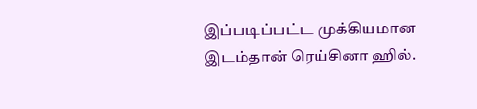இப்படிப்பட்ட முக்கியமான இடம்தான் ரெய்சினா ஹில்.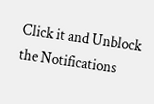Click it and Unblock the Notifications